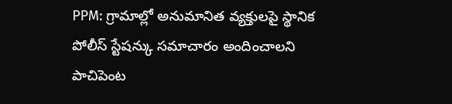PPM: గ్రామాల్లో అనుమానిత వ్యక్తులపై స్థానిక పోలీస్ స్టేషన్కు సమాచారం అందించాలని పాచిపెంట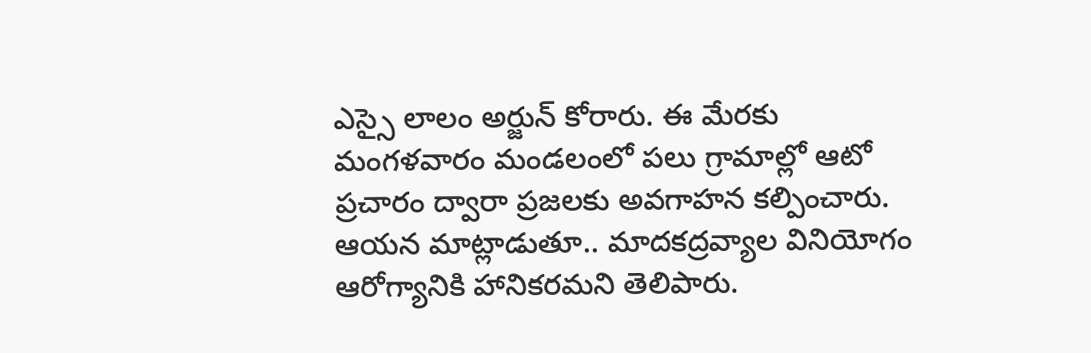ఎస్సై లాలం అర్జున్ కోరారు. ఈ మేరకు మంగళవారం మండలంలో పలు గ్రామాల్లో ఆటో ప్రచారం ద్వారా ప్రజలకు అవగాహన కల్పించారు. ఆయన మాట్లాడుతూ.. మాదకద్రవ్యాల వినియోగం ఆరోగ్యానికి హానికరమని తెలిపారు.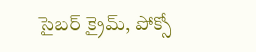సైబర్ క్రైమ్, పోక్సో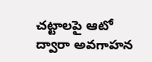చట్టాలపై ఆటో ద్వారా అవగాహన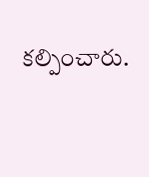కల్పించారు.